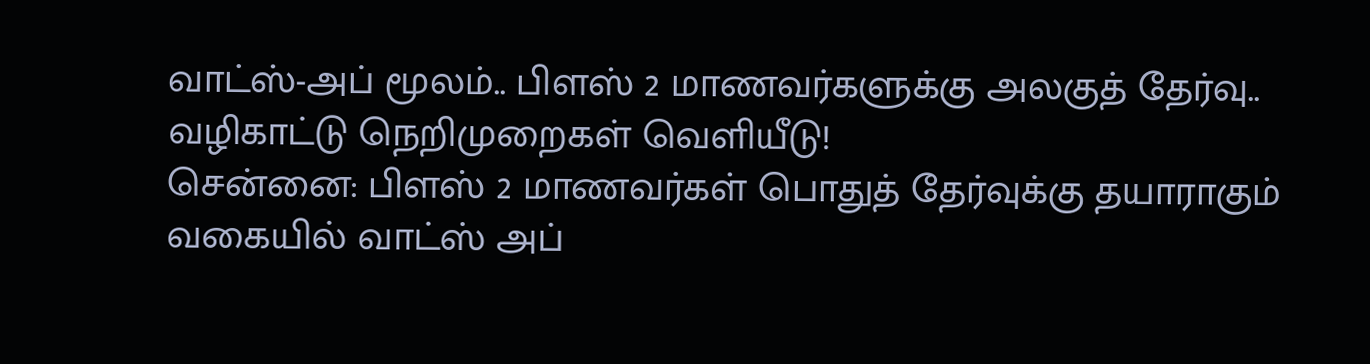வாட்ஸ்-அப் மூலம்.. பிளஸ் 2 மாணவர்களுக்கு அலகுத் தேர்வு.. வழிகாட்டு நெறிமுறைகள் வெளியீடு!
சென்னை: பிளஸ் 2 மாணவர்கள் பொதுத் தேர்வுக்கு தயாராகும் வகையில் வாட்ஸ் அப்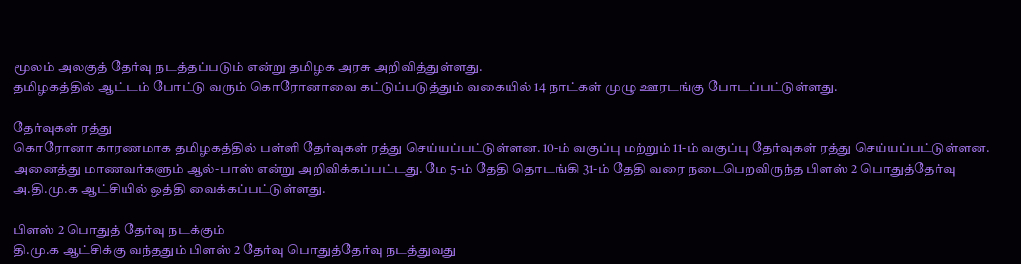மூலம் அலகுத் தேர்வு நடத்தப்படும் என்று தமிழக அரசு அறிவித்துள்ளது.
தமிழகத்தில் ஆட்டம் போட்டு வரும் கொரோனாவை கட்டுப்படுத்தும் வகையில் 14 நாட்கள் முழு ஊரடங்கு போடப்பட்டுள்ளது.

தேர்வுகள் ரத்து
கொரோனா காரணமாக தமிழகத்தில் பள்ளி தேர்வுகள் ரத்து செய்யப்பட்டுள்ளன. 10-ம் வகுப்பு மற்றும் 11-ம் வகுப்பு தேர்வுகள் ரத்து செய்யப்பட்டுள்ளன. அனைத்து மாணவர்களும் ஆல்-பாஸ் என்று அறிவிக்கப்பட்டது. மே 5-ம் தேதி தொடங்கி 31-ம் தேதி வரை நடைபெறவிருந்த பிளஸ் 2 பொதுத்தேர்வு அ.தி.மு.க ஆட்சியில் ஒத்தி வைக்கப்பட்டுள்ளது.

பிளஸ் 2 பொதுத் தேர்வு நடக்கும்
தி.மு.க ஆட்சிக்கு வந்ததும் பிளஸ் 2 தேர்வு பொதுத்தேர்வு நடத்துவது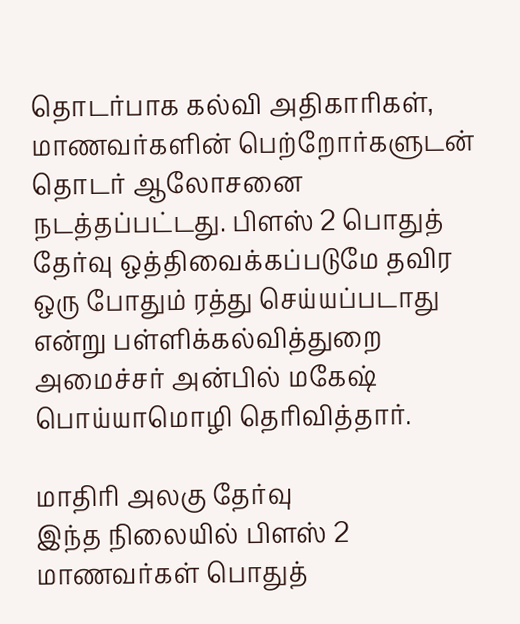தொடர்பாக கல்வி அதிகாரிகள், மாணவர்களின் பெற்றோர்களுடன் தொடர் ஆலோசனை நடத்தப்பட்டது. பிளஸ் 2 பொதுத் தேர்வு ஒத்திவைக்கப்படுமே தவிர ஒரு போதும் ரத்து செய்யப்படாது என்று பள்ளிக்கல்வித்துறை அமைச்சர் அன்பில் மகேஷ் பொய்யாமொழி தெரிவித்தார்.

மாதிரி அலகு தேர்வு
இந்த நிலையில் பிளஸ் 2 மாணவர்கள் பொதுத்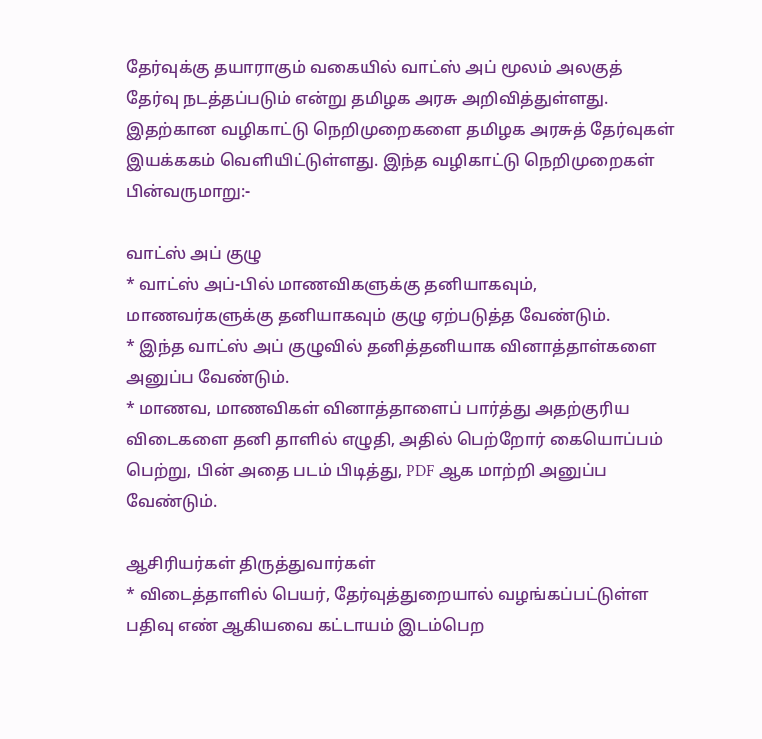தேர்வுக்கு தயாராகும் வகையில் வாட்ஸ் அப் மூலம் அலகுத் தேர்வு நடத்தப்படும் என்று தமிழக அரசு அறிவித்துள்ளது. இதற்கான வழிகாட்டு நெறிமுறைகளை தமிழக அரசுத் தேர்வுகள் இயக்ககம் வெளியிட்டுள்ளது. இந்த வழிகாட்டு நெறிமுறைகள் பின்வருமாறு:-

வாட்ஸ் அப் குழு
* வாட்ஸ் அப்-பில் மாணவிகளுக்கு தனியாகவும், மாணவர்களுக்கு தனியாகவும் குழு ஏற்படுத்த வேண்டும்.
* இந்த வாட்ஸ் அப் குழுவில் தனித்தனியாக வினாத்தாள்களை அனுப்ப வேண்டும்.
* மாணவ, மாணவிகள் வினாத்தாளைப் பார்த்து அதற்குரிய விடைகளை தனி தாளில் எழுதி, அதில் பெற்றோர் கையொப்பம் பெற்று, பின் அதை படம் பிடித்து, PDF ஆக மாற்றி அனுப்ப வேண்டும்.

ஆசிரியர்கள் திருத்துவார்கள்
* விடைத்தாளில் பெயர், தேர்வுத்துறையால் வழங்கப்பட்டுள்ள பதிவு எண் ஆகியவை கட்டாயம் இடம்பெற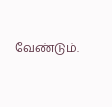வேண்டும்.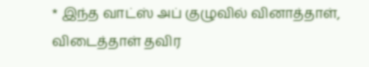* இந்த வாட்ஸ் அப் குழுவில் வினாத்தாள், விடைத்தாள் தவிர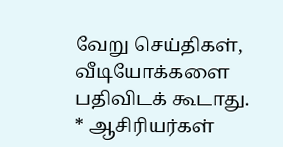வேறு செய்திகள், வீடியோக்களை பதிவிடக் கூடாது.
* ஆசிரியர்கள்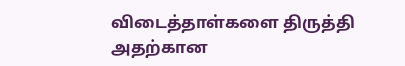விடைத்தாள்களை திருத்தி அதற்கான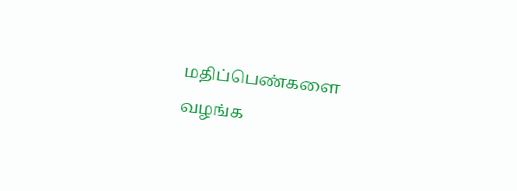மதிப்பெண்களை வழங்க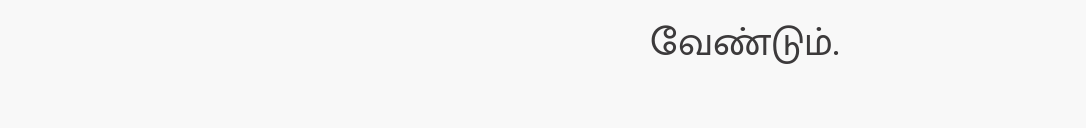வேண்டும்.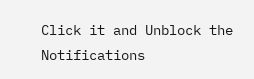Click it and Unblock the Notifications